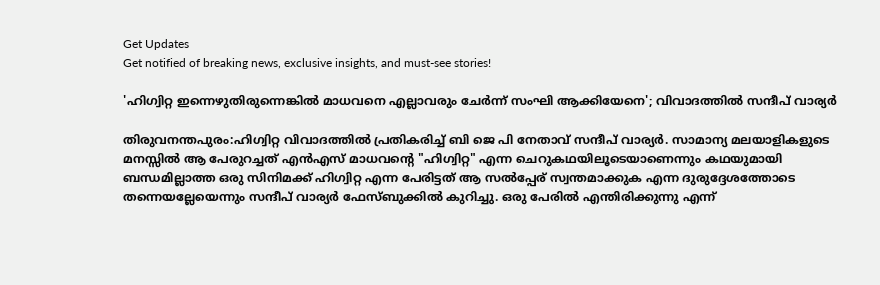Get Updates
Get notified of breaking news, exclusive insights, and must-see stories!

'ഹിഗ്വിറ്റ ഇന്നെഴുതിരുന്നെങ്കിൽ മാധവനെ എല്ലാവരും ചേർന്ന് സംഘി ആക്കിയേനെ'; വിവാദത്തിൽ സന്ദീപ് വാര്യർ

തിരുവനന്തപുരം:ഹിഗ്വിറ്റ വിവാദത്തിൽ പ്രതികരിച്ച് ബി ജെ പി നേതാവ് സന്ദീപ് വാര്യർ. സാമാന്യ മലയാളികളുടെ മനസ്സിൽ ആ പേരുറച്ചത് എൻഎസ്‌ മാധവന്റെ "ഹിഗ്വിറ്റ" എന്ന ചെറുകഥയിലൂടെയാണെന്നും കഥയുമായി ബന്ധമില്ലാത്ത ഒരു സിനിമക്ക് ഹിഗ്വിറ്റ എന്ന പേരിട്ടത്‌ ആ സൽപ്പേര് സ്വന്തമാക്കുക എന്ന ദുരുദ്ദേശത്തോടെ തന്നെയല്ലേയെന്നും സന്ദീപ് വാര്യർ ഫേസ്ബുക്കിൽ കുറിച്ചു. ഒരു പേരിൽ എന്തിരിക്കുന്നു എന്ന്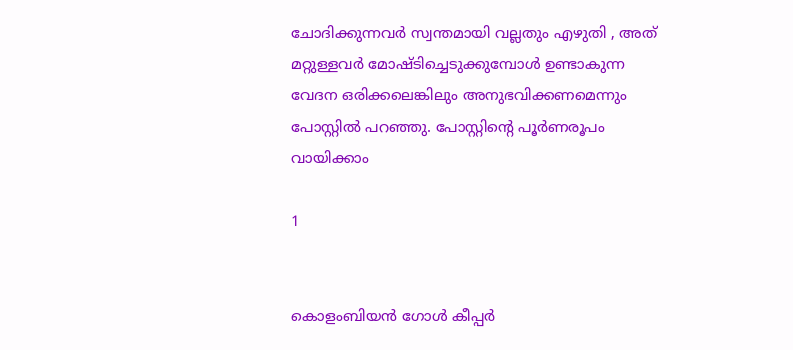ചോദിക്കുന്നവർ സ്വന്തമായി വല്ലതും എഴുതി , അത് മറ്റുള്ളവർ മോഷ്ടിച്ചെടുക്കുമ്പോൾ ഉണ്ടാകുന്ന വേദന ഒരിക്കലെങ്കിലും അനുഭവിക്കണമെന്നും പോസ്റ്റിൽ പറഞ്ഞു. പോസ്റ്റിന്റെ പൂർണരൂപം വായിക്കാം

1


കൊളംബിയൻ ഗോൾ കീപ്പർ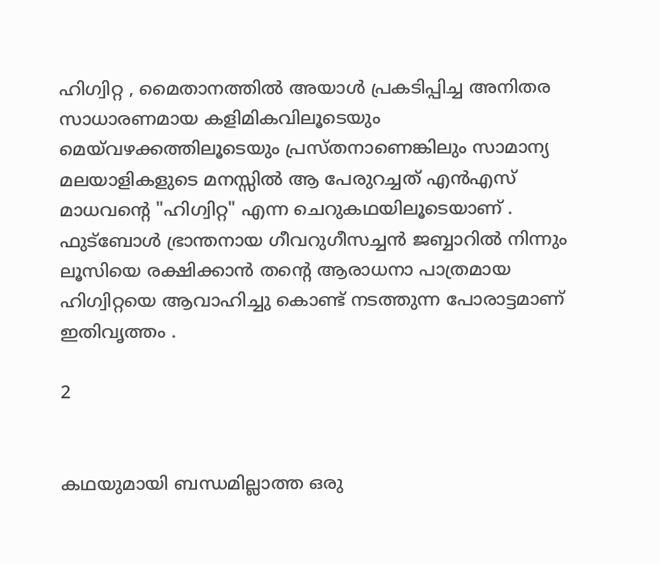ഹിഗ്വിറ്റ , മൈതാനത്തിൽ അയാൾ പ്രകടിപ്പിച്ച അനിതര സാധാരണമായ കളിമികവിലൂടെയും മെയ്‌വഴക്കത്തിലൂടെയും പ്രസ്തനാണെങ്കിലും സാമാന്യ മലയാളികളുടെ മനസ്സിൽ ആ പേരുറച്ചത് എൻഎസ്‌ മാധവന്റെ "ഹിഗ്വിറ്റ" എന്ന ചെറുകഥയിലൂടെയാണ് .
ഫുട്ബോൾ ഭ്രാന്തനായ ഗീവറുഗീസച്ചൻ ജബ്ബാറിൽ നിന്നും ലൂസിയെ രക്ഷിക്കാൻ തന്റെ ആരാധനാ പാത്രമായ ഹിഗ്വിറ്റയെ ആവാഹിച്ചു കൊണ്ട് നടത്തുന്ന പോരാട്ടമാണ് ഇതിവൃത്തം .

2


കഥയുമായി ബന്ധമില്ലാത്ത ഒരു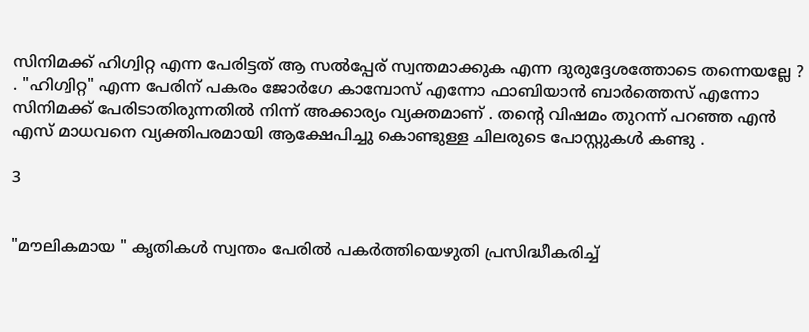സിനിമക്ക് ഹിഗ്വിറ്റ എന്ന പേരിട്ടത്‌ ആ സൽപ്പേര് സ്വന്തമാക്കുക എന്ന ദുരുദ്ദേശത്തോടെ തന്നെയല്ലേ ? . "ഹിഗ്വിറ്റ" എന്ന പേരിന് പകരം ജോർഗേ കാമ്പോസ് എന്നോ ഫാബിയാൻ ബാർത്തെസ്‌ എന്നോ സിനിമക്ക് പേരിടാതിരുന്നതിൽ നിന്ന് അക്കാര്യം വ്യക്തമാണ് . തന്റെ വിഷമം തുറന്ന് പറഞ്ഞ എൻ എസ്‌ മാധവനെ വ്യക്തിപരമായി ആക്ഷേപിച്ചു കൊണ്ടുള്ള ചിലരുടെ പോസ്റ്റുകൾ കണ്ടു .

3


"മൗലികമായ " കൃതികൾ സ്വന്തം പേരിൽ പകർത്തിയെഴുതി പ്രസിദ്ധീകരിച്ച്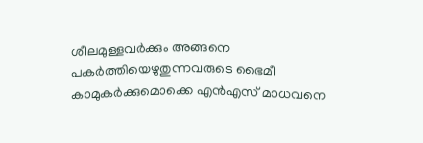ശീലമുള്ളവർക്കും അങ്ങനെ പകർത്തിയെഴുതുന്നവരുടെ ഭൈമീ കാമുകർക്കുമൊക്കെ എൻഎസ്‌ മാധവനെ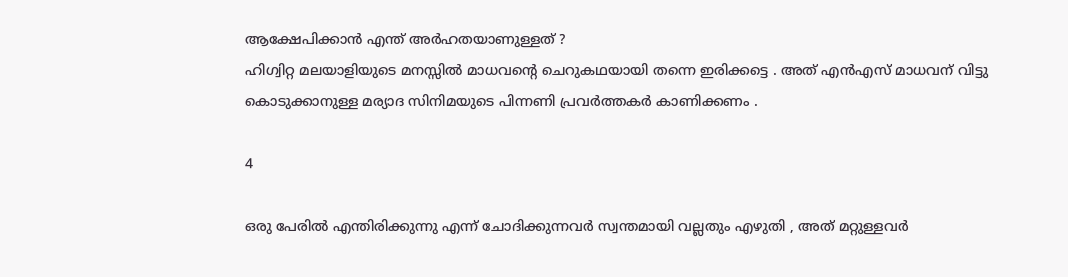ആക്ഷേപിക്കാൻ എന്ത് അർഹതയാണുള്ളത് ?
ഹിഗ്വിറ്റ മലയാളിയുടെ മനസ്സിൽ മാധവന്റെ ചെറുകഥയായി തന്നെ ഇരിക്കട്ടെ . അത് എൻഎസ്‌ മാധവന് വിട്ടു കൊടുക്കാനുള്ള മര്യാദ സിനിമയുടെ പിന്നണി പ്രവർത്തകർ കാണിക്കണം .

4

ഒരു പേരിൽ എന്തിരിക്കുന്നു എന്ന് ചോദിക്കുന്നവർ സ്വന്തമായി വല്ലതും എഴുതി , അത് മറ്റുള്ളവർ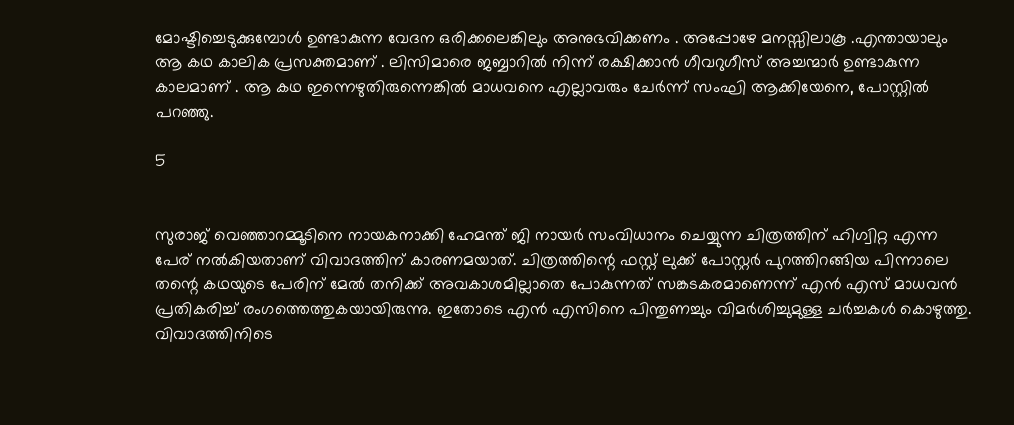മോഷ്ടിച്ചെടുക്കുമ്പോൾ ഉണ്ടാകുന്ന വേദന ഒരിക്കലെങ്കിലും അനുഭവിക്കണം . അപ്പോഴേ മനസ്സിലാകൂ .എന്തായാലും ആ കഥ കാലിക പ്രസക്തമാണ് . ലിസിമാരെ ജബ്ബാറിൽ നിന്ന് രക്ഷിക്കാൻ ഗീവറുഗീസ് അച്ചന്മാർ ഉണ്ടാകുന്ന കാലമാണ് . ആ കഥ ഇന്നെഴുതിരുന്നെങ്കിൽ മാധവനെ എല്ലാവരും ചേർന്ന് സംഘി ആക്കിയേനെ, പോസ്റ്റിൽ പറഞ്ഞു.

5


സുരാജ് വെഞ്ഞാറമ്മൂടിനെ നായകനാക്കി ഹേമന്ത് ജി നായര്‍ സംവിധാനം ചെയ്യുന്ന ചിത്രത്തിന് ഹിഗ്വിറ്റ എന്ന പേര് നൽകിയതാണ് വിവാദത്തിന് കാരണമയാത്. ചിത്രത്തിന്റെ ഫസ്റ്റ് ലുക്ക് പോസ്റ്റർ പുറത്തിറങ്ങിയ പിന്നാലെ തന്റെ കഥയുടെ പേരിന് മേല്‍ തനിക്ക് അവകാശമില്ലാതെ പോകുന്നത് സങ്കടകരമാണെന്ന് എൻ എസ് മാധവൻ പ്രതികരിച്ച് രംഗത്തെത്തുകയായിരുന്നു. ഇതോടെ എൻ എസിനെ പിന്തുണച്ചും വിമർശിച്ചുമുള്ള ചർച്ചകൾ കൊഴുത്തു. വിവാദത്തിനിടെ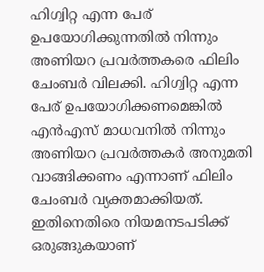ഹിഗ്വിറ്റ എന്ന പേര് ഉപയോഗിക്കുന്നതില്‍ നിന്നും അണിയറ പ്രവർത്തകരെ ഫിലിം ചേംബർ വിലക്കി. ഹിഗ്വിറ്റ എന്ന പേര് ഉപയോഗിക്കണമെങ്കില്‍ എന്‍എസ് മാധവനില്‍ നിന്നും അണിയറ പ്രവര്‍ത്തകര്‍ അനുമതി വാങ്ങിക്കണം എന്നാണ് ഫിലിം
ചേംബർ വ്യക്തമാക്കിയത്. ഇതിനെതിരെ നിയമനടപടിക്ക് ഒരുങ്ങുകയാണ്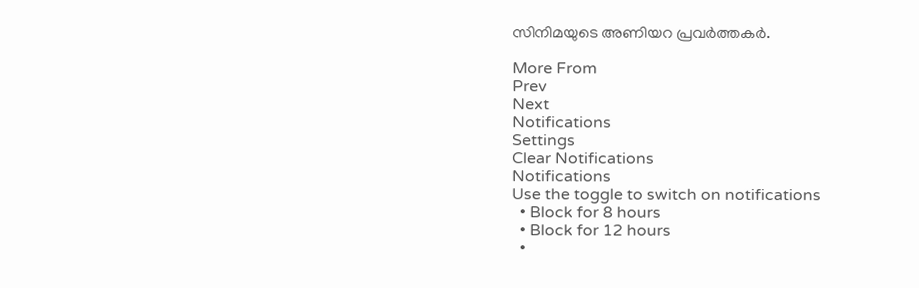സിനിമയുടെ അണിയറ പ്രവർത്തകർ.

More From
Prev
Next
Notifications
Settings
Clear Notifications
Notifications
Use the toggle to switch on notifications
  • Block for 8 hours
  • Block for 12 hours
  •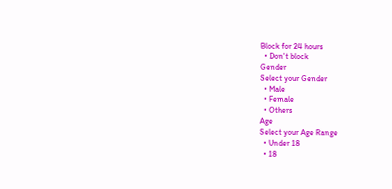Block for 24 hours
  • Don't block
Gender
Select your Gender
  • Male
  • Female
  • Others
Age
Select your Age Range
  • Under 18
  • 18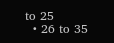to 25
  • 26 to 35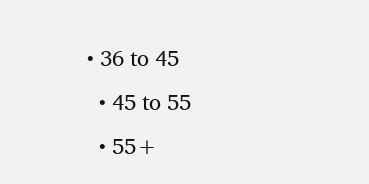• 36 to 45
  • 45 to 55
  • 55+